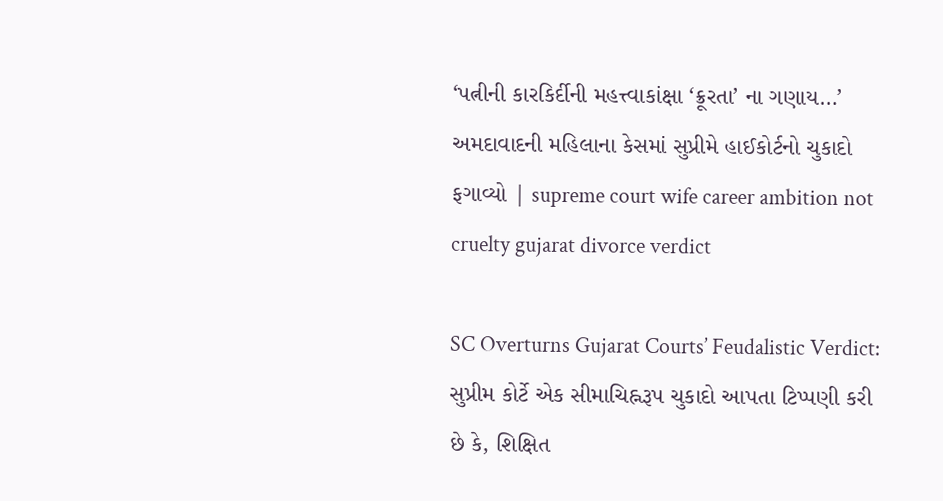‘પત્નીની કારકિર્દીની મહત્ત્વાકાંક્ષા ‘ક્રૂરતા’ ના ગણાય…’ અમદાવાદની મહિલાના કેસમાં સુપ્રીમે હાઈકોર્ટનો ચુકાદો ફગાવ્યો | supreme court wife career ambition not cruelty gujarat divorce verdict

SC Overturns Gujarat Courts’ Feudalistic Verdict: સુપ્રીમ કોર્ટે એક સીમાચિહ્નરૂપ ચુકાદો આપતા ટિપ્પણી કરી છે કે, શિક્ષિત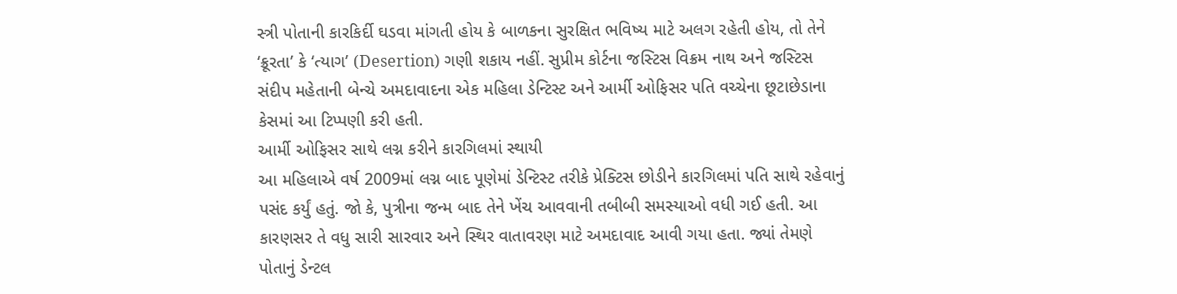સ્ત્રી પોતાની કારકિર્દી ઘડવા માંગતી હોય કે બાળકના સુરક્ષિત ભવિષ્ય માટે અલગ રહેતી હોય, તો તેને ‘ક્રૂરતા’ કે ‘ત્યાગ’ (Desertion) ગણી શકાય નહીં. સુપ્રીમ કોર્ટના જસ્ટિસ વિક્રમ નાથ અને જસ્ટિસ સંદીપ મહેતાની બેન્ચે અમદાવાદના એક મહિલા ડેન્ટિસ્ટ અને આર્મી ઓફિસર પતિ વચ્ચેના છૂટાછેડાના કેસમાં આ ટિપ્પણી કરી હતી.
આર્મી ઓફિસર સાથે લગ્ન કરીને કારગિલમાં સ્થાયી
આ મહિલાએ વર્ષ 2009માં લગ્ન બાદ પૂણેમાં ડેન્ટિસ્ટ તરીકે પ્રેક્ટિસ છોડીને કારગિલમાં પતિ સાથે રહેવાનું પસંદ કર્યું હતું. જો કે, પુત્રીના જન્મ બાદ તેને ખેંચ આવવાની તબીબી સમસ્યાઓ વધી ગઈ હતી. આ કારણસર તે વધુ સારી સારવાર અને સ્થિર વાતાવરણ માટે અમદાવાદ આવી ગયા હતા. જ્યાં તેમણે પોતાનું ડેન્ટલ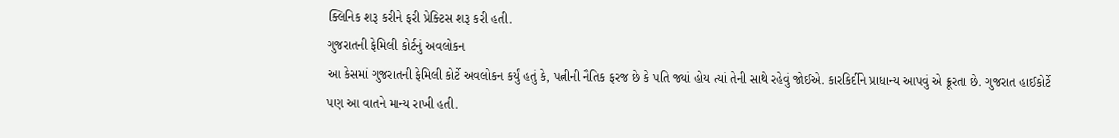ક્લિનિક શરૂ કરીને ફરી પ્રેક્ટિસ શરૂ કરી હતી.
ગુજરાતની ફેમિલી કોર્ટનું અવલોકન
આ કેસમાં ગુજરાતની ફેમિલી કોર્ટે અવલોકન કર્યું હતું કે, પત્નીની નૈતિક ફરજ છે કે પતિ જ્યાં હોય ત્યાં તેની સાથે રહેવું જોઈએ. કારકિર્દીને પ્રાધાન્ય આપવું એ ક્રૂરતા છે. ગુજરાત હાઈકોર્ટે પણ આ વાતને માન્ય રાખી હતી.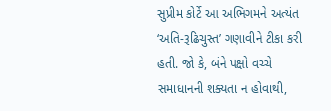સુપ્રીમ કોર્ટે આ અભિગમને અત્યંત ‘અતિ-રૂઢિચુસ્ત’ ગણાવીને ટીકા કરી હતી. જો કે, બંને પક્ષો વચ્ચે સમાધાનની શક્યતા ન હોવાથી,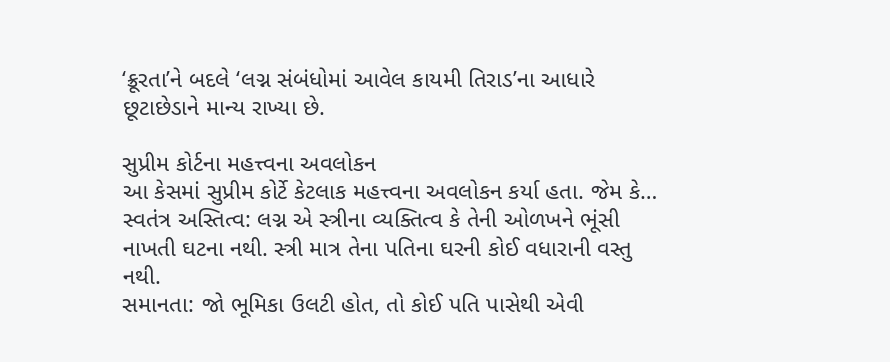‘ક્રૂરતા’ને બદલે ‘લગ્ન સંબંધોમાં આવેલ કાયમી તિરાડ’ના આધારે છૂટાછેડાને માન્ય રાખ્યા છે.

સુપ્રીમ કોર્ટના મહત્ત્વના અવલોકન
આ કેસમાં સુપ્રીમ કોર્ટે કેટલાક મહત્ત્વના અવલોકન કર્યા હતા. જેમ કે…
સ્વતંત્ર અસ્તિત્વ: લગ્ન એ સ્ત્રીના વ્યક્તિત્વ કે તેની ઓળખને ભૂંસી નાખતી ઘટના નથી. સ્ત્રી માત્ર તેના પતિના ઘરની કોઈ વધારાની વસ્તુ નથી.
સમાનતા: જો ભૂમિકા ઉલટી હોત, તો કોઈ પતિ પાસેથી એવી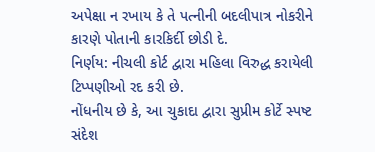અપેક્ષા ન રખાય કે તે પત્નીની બદલીપાત્ર નોકરીને કારણે પોતાની કારકિર્દી છોડી દે.
નિર્ણય: નીચલી કોર્ટ દ્વારા મહિલા વિરુદ્ધ કરાયેલી ટિપ્પણીઓ રદ કરી છે.
નોંધનીય છે કે, આ ચુકાદા દ્વારા સુપ્રીમ કોર્ટે સ્પષ્ટ સંદેશ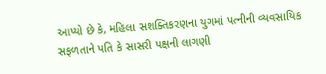આપ્યો છે કે, મહિલા સશક્તિકરણના યુગમાં પત્નીની વ્યવસાયિક સફળતાને પતિ કે સાસરી પક્ષની લાગણી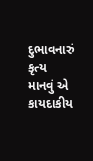દુભાવનારું કૃત્ય માનવું એ કાયદાકીય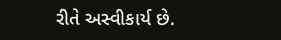રીતે અસ્વીકાર્ય છે.